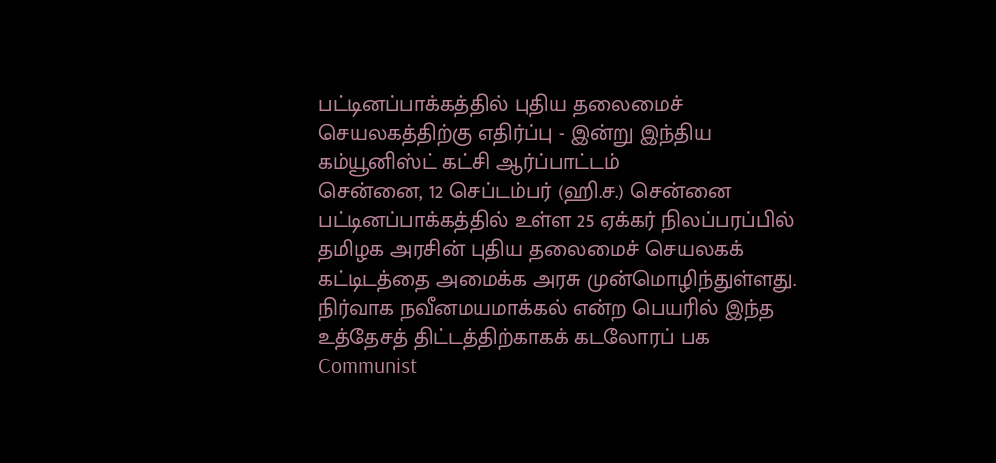பட்டினப்பாக்கத்தில் புதிய தலைமைச் செயலகத்திற்கு எதிர்ப்பு - இன்று இந்திய கம்யூனிஸ்ட் கட்சி ஆர்ப்பாட்டம்
சென்னை, 12 செப்டம்பர் (ஹி.ச.) சென்னை பட்டினப்பாக்கத்தில் உள்ள 25 ஏக்கர் நிலப்பரப்பில் தமிழக அரசின் புதிய தலைமைச் செயலகக் கட்டிடத்தை அமைக்க அரசு முன்மொழிந்துள்ளது. நிர்வாக நவீனமயமாக்கல் என்ற பெயரில் இந்த உத்தேசத் திட்டத்திற்காகக் கடலோரப் பக
Communist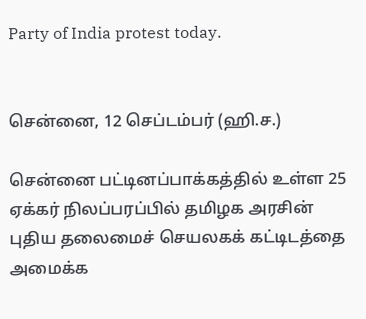Party of India protest today.


சென்னை, 12 செப்டம்பர் (ஹி.ச.)

சென்னை பட்டினப்பாக்கத்தில் உள்ள 25 ஏக்கர் நிலப்பரப்பில் தமிழக அரசின் புதிய தலைமைச் செயலகக் கட்டிடத்தை அமைக்க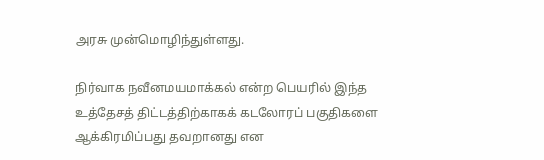அரசு முன்மொழிந்துள்ளது.

நிர்வாக நவீனமயமாக்கல் என்ற பெயரில் இந்த உத்தேசத் திட்டத்திற்காகக் கடலோரப் பகுதிகளை ஆக்கிரமிப்பது தவறானது என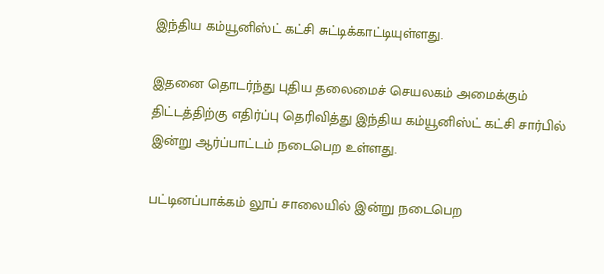இந்திய கம்யூனிஸ்ட் கட்சி சுட்டிக்காட்டியுள்ளது.

இதனை தொடர்ந்து புதிய தலைமைச் செயலகம் அமைக்கும் திட்டத்திற்கு எதிர்ப்பு தெரிவித்து இந்திய கம்யூனிஸ்ட் கட்சி சார்பில் இன்று ஆர்ப்பாட்டம் நடைபெற உள்ளது.

பட்டினப்பாக்கம் லூப் சாலையில் இன்று நடைபெற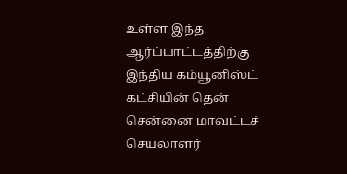உள்ள இந்த ஆர்ப்பாட்டத்திற்கு இந்திய கம்யூனிஸ்ட் கட்சியின் தென் சென்னை மாவட்டச் செயலாளர்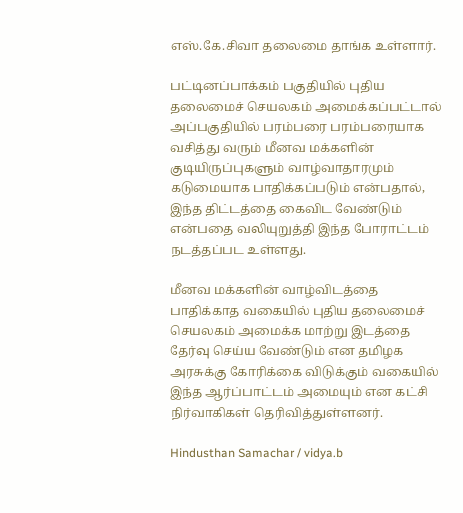எஸ்.கே.சிவா தலைமை தாங்க உள்ளார்.

பட்டினப்பாக்கம் பகுதியில் புதிய தலைமைச் செயலகம் அமைக்கப்பட்டால் அப்பகுதியில் பரம்பரை பரம்பரையாக வசித்து வரும் மீனவ மக்களின் குடியிருப்புகளும் வாழ்வாதாரமும் கடுமையாக பாதிக்கப்படும் என்பதால், இந்த திட்டத்தை கைவிட வேண்டும் என்பதை வலியுறுத்தி இந்த போராட்டம் நடத்தப்பட உள்ளது.

மீனவ மக்களின் வாழ்விடத்தை பாதிக்காத வகையில் புதிய தலைமைச் செயலகம் அமைக்க மாற்று இடத்தை தேர்வு செய்ய வேண்டும் என தமிழக அரசுக்கு கோரிக்கை விடுக்கும் வகையில் இந்த ஆர்ப்பாட்டம் அமையும் என கட்சி நிர்வாகிகள் தெரிவித்துள்ளனர்.

Hindusthan Samachar / vidya.b